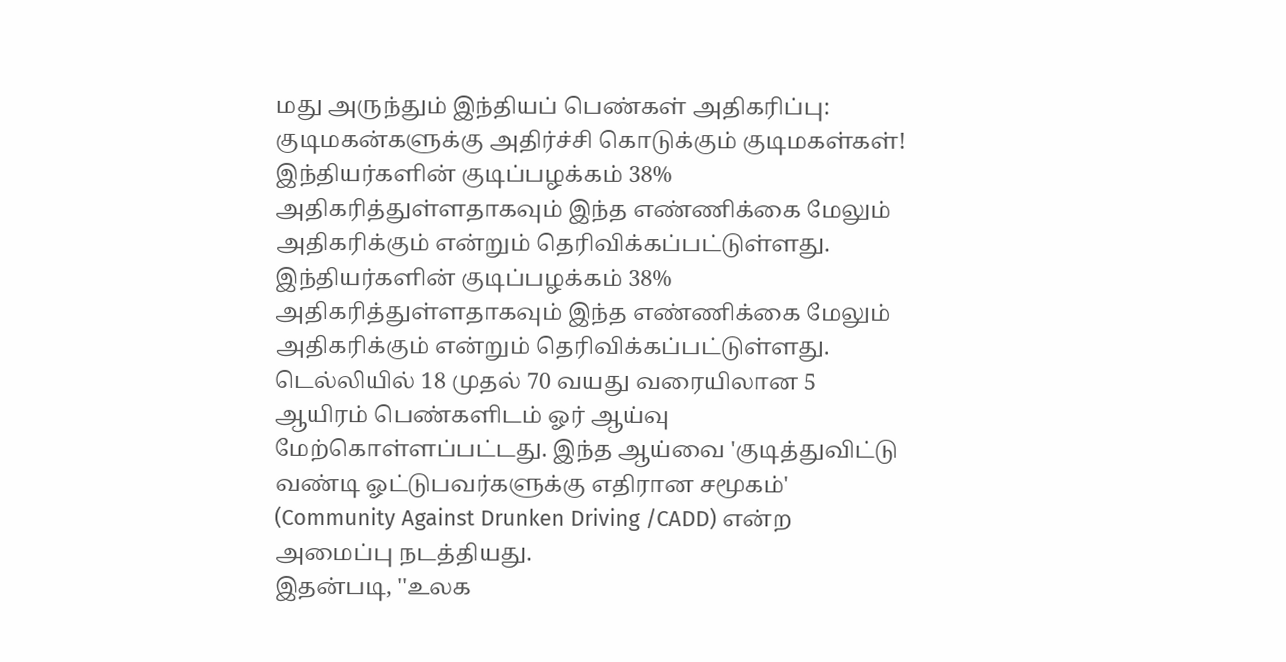மது அருந்தும் இந்தியப் பெண்கள் அதிகரிப்பு: குடிமகன்களுக்கு அதிர்ச்சி கொடுக்கும் குடிமகள்கள்!
இந்தியர்களின் குடிப்பழக்கம் 38% அதிகரித்துள்ளதாகவும் இந்த எண்ணிக்கை மேலும் அதிகரிக்கும் என்றும் தெரிவிக்கப்பட்டுள்ளது.
இந்தியர்களின் குடிப்பழக்கம் 38% அதிகரித்துள்ளதாகவும் இந்த எண்ணிக்கை மேலும் அதிகரிக்கும் என்றும் தெரிவிக்கப்பட்டுள்ளது.
டெல்லியில் 18 முதல் 70 வயது வரையிலான 5 ஆயிரம் பெண்களிடம் ஓர் ஆய்வு மேற்கொள்ளப்பட்டது. இந்த ஆய்வை 'குடித்துவிட்டு வண்டி ஓட்டுபவர்களுக்கு எதிரான சமூகம்' (Community Against Drunken Driving /CADD) என்ற அமைப்பு நடத்தியது.
இதன்படி, ''உலக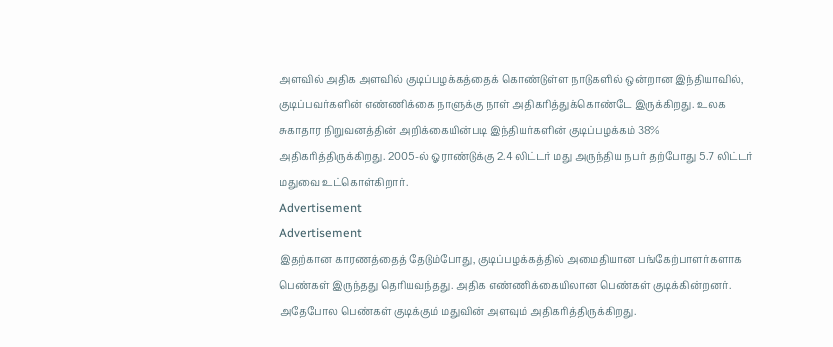அளவில் அதிக அளவில் குடிப்பழக்கத்தைக் கொண்டுள்ள நாடுகளில் ஒன்றான இந்தியாவில், குடிப்பவர்களின் எண்ணிக்கை நாளுக்கு நாள் அதிகரித்துக்கொண்டே இருக்கிறது. உலக சுகாதார நிறுவனத்தின் அறிக்கையின்படி இந்தியர்களின் குடிப்பழக்கம் 38% அதிகரித்திருக்கிறது. 2005-ல் ஓராண்டுக்கு 2.4 லிட்டர் மது அருந்திய நபர் தற்போது 5.7 லிட்டர் மதுவை உட்கொள்கிறார்.
Advertisement
Advertisement
இதற்கான காரணத்தைத் தேடும்போது, குடிப்பழக்கத்தில் அமைதியான பங்கேற்பாளர்களாக பெண்கள் இருந்தது தெரியவந்தது. அதிக எண்ணிக்கையிலான பெண்கள் குடிக்கின்றனர். அதேபோல பெண்கள் குடிக்கும் மதுவின் அளவும் அதிகரித்திருக்கிறது.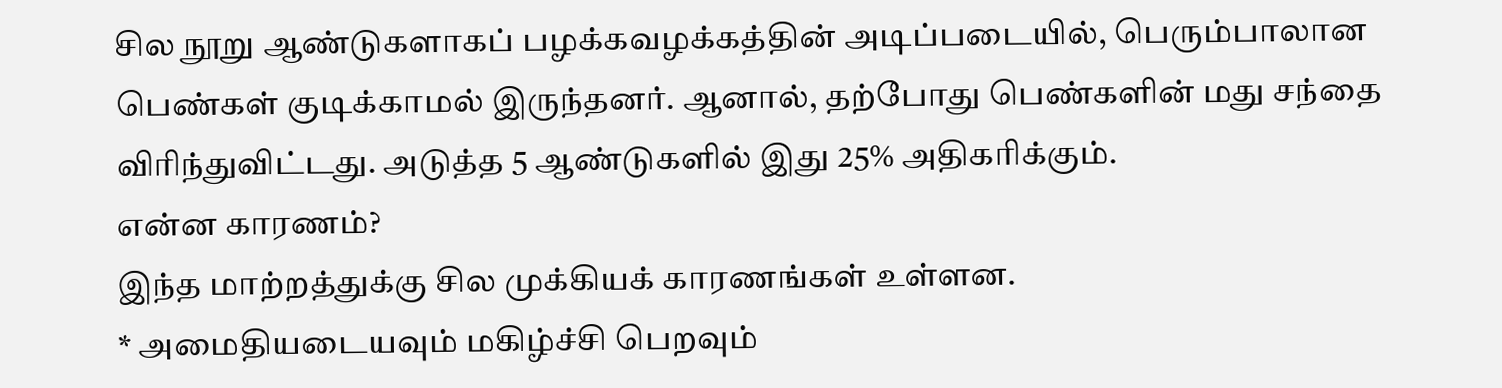சில நூறு ஆண்டுகளாகப் பழக்கவழக்கத்தின் அடிப்படையில், பெரும்பாலான பெண்கள் குடிக்காமல் இருந்தனர். ஆனால், தற்போது பெண்களின் மது சந்தை விரிந்துவிட்டது. அடுத்த 5 ஆண்டுகளில் இது 25% அதிகரிக்கும்.
என்ன காரணம்?
இந்த மாற்றத்துக்கு சில முக்கியக் காரணங்கள் உள்ளன.
* அமைதியடையவும் மகிழ்ச்சி பெறவும்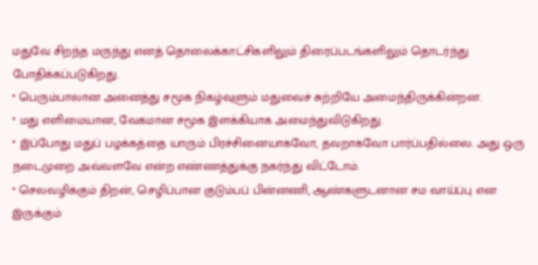மதுவே சிறந்த மருந்து எனத் தொலைக்காட்சிகளிலும் திரைப்படங்களிலும் தொடர்ந்து போதிக்கப்படுகிறது.
* பெரும்பாலான அனைத்து சமூக நிகழ்வுளும் மதுவைச் சுற்றியே அமைந்திருக்கின்றன.
* மது எளிமையான, வேகமான சமூக இளக்கியாக அமைந்துவிடுகிறது.
* இப்போது மதுப் பழக்கத்தை யாரும் பிரச்சினையாகவோ, தவறாகவோ பார்ப்பதில்லை. அது ஒரு நடைமுறை அவ்வளவே என்ற எண்ணத்துக்கு நகர்ந்து விட்டோம்.
* செலவழிக்கும் திறன், செழிப்பான குடும்பப் பின்னணி, ஆண்களுடனான சம வாய்ப்பு என இருக்கும்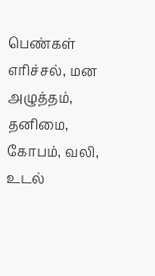பெண்கள் எரிச்சல், மன அழுத்தம், தனிமை, கோபம், வலி, உடல்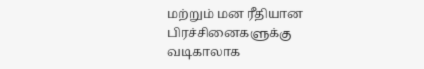மற்றும் மன ரீதியான பிரச்சினைகளுக்கு வடிகாலாக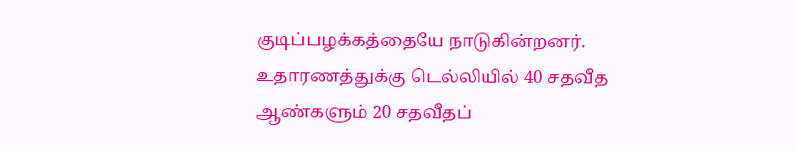குடிப்பழக்கத்தையே நாடுகின்றனர்.
உதாரணத்துக்கு டெல்லியில் 40 சதவீத ஆண்களும் 20 சதவீதப்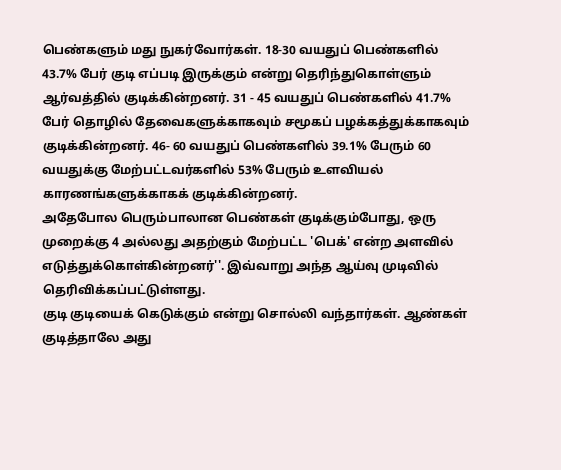பெண்களும் மது நுகர்வோர்கள். 18-30 வயதுப் பெண்களில் 43.7% பேர் குடி எப்படி இருக்கும் என்று தெரிந்துகொள்ளும் ஆர்வத்தில் குடிக்கின்றனர். 31 - 45 வயதுப் பெண்களில் 41.7% பேர் தொழில் தேவைகளுக்காகவும் சமூகப் பழக்கத்துக்காகவும் குடிக்கின்றனர். 46- 60 வயதுப் பெண்களில் 39.1% பேரும் 60 வயதுக்கு மேற்பட்டவர்களில் 53% பேரும் உளவியல் காரணங்களுக்காகக் குடிக்கின்றனர்.
அதேபோல பெரும்பாலான பெண்கள் குடிக்கும்போது, ஒரு முறைக்கு 4 அல்லது அதற்கும் மேற்பட்ட 'பெக்' என்ற அளவில் எடுத்துக்கொள்கின்றனர்''. இவ்வாறு அந்த ஆய்வு முடிவில் தெரிவிக்கப்பட்டுள்ளது.
குடி குடியைக் கெடுக்கும் என்று சொல்லி வந்தார்கள். ஆண்கள் குடித்தாலே அது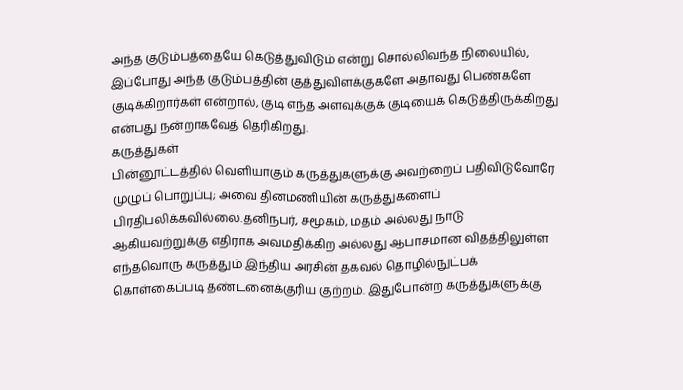அந்த குடும்பத்தையே கெடுத்துவிடும் என்று சொல்லிவந்த நிலையில், இப்போது அந்த குடும்பத்தின் குத்துவிளக்குகளே அதாவது பெண்களே குடிக்கிறார்கள் என்றால், குடி எந்த அளவுக்குக் குடியைக் கெடுத்திருக்கிறது என்பது நன்றாகவேத் தெரிகிறது.
கருத்துகள்
பின்னூட்டத்தில் வெளியாகும் கருத்துகளுக்கு அவற்றைப் பதிவிடுவோரே முழுப் பொறுப்பு; அவை தினமணியின் கருத்துகளைப் பிரதிபலிக்கவில்லை.தனிநபர், சமூகம், மதம் அல்லது நாடு ஆகியவற்றுக்கு எதிராக அவமதிக்கிற அல்லது ஆபாசமான விதத்திலுள்ள எந்தவொரு கருத்தும் இந்திய அரசின் தகவல் தொழில்நுட்பக் கொள்கைப்படி தண்டனைக்குரிய குற்றம். இதுபோன்ற கருத்துகளுக்கு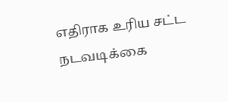எதிராக உரிய சட்ட நடவடிக்கை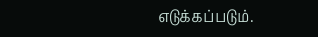எடுக்கப்படும்.